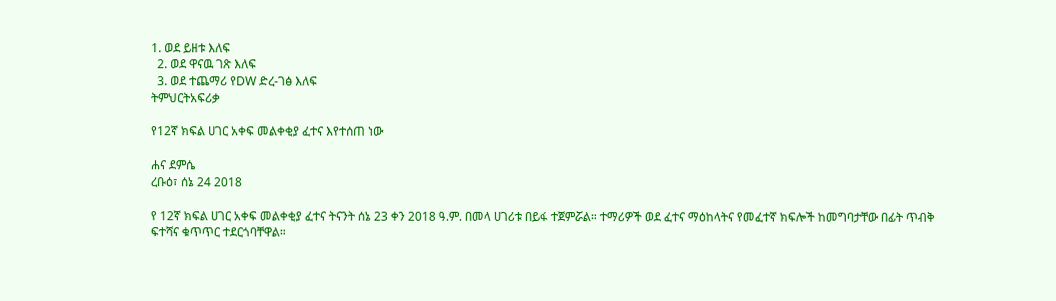1. ወደ ይዘቱ እለፍ
  2. ወደ ዋናዉ ገጽ እለፍ
  3. ወደ ተጨማሪ የDW ድረ-ገፅ እለፍ
ትምህርትአፍሪቃ

የ12ኛ ክፍል ሀገር አቀፍ መልቀቂያ ፈተና እየተሰጠ ነው

ሐና ደምሴ
ረቡዕ፣ ሰኔ 24 2018

የ 12ኛ ክፍል ሀገር አቀፍ መልቀቂያ ፈተና ትናንት ሰኔ 23 ቀን 2018 ዓ.ም. በመላ ሀገሪቱ በይፋ ተጀምሯል። ተማሪዎች ወደ ፈተና ማዕከላትና የመፈተኛ ክፍሎች ከመግባታቸው በፊት ጥብቅ ፍተሻና ቁጥጥር ተደርጎባቸዋል።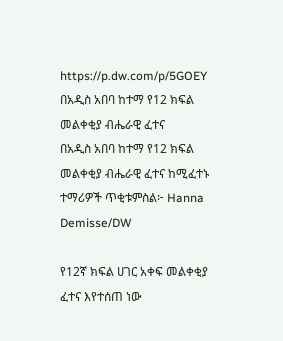https://p.dw.com/p/5GOEY
በአዲስ አበባ ከተማ የ12 ክፍል መልቀቂያ ብሔራዊ ፈተና
በአዲስ አበባ ከተማ የ12 ክፍል መልቀቂያ ብሔራዊ ፈተና ከሚፈተኑ ተማሪዎች ጥቂቱምስል፦ Hanna Demisse/DW

የ12ኛ ክፍል ሀገር አቀፍ መልቀቂያ ፈተና እየተሰጠ ነው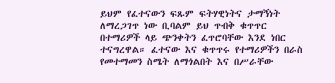ይህም የፈተናውን ፍጹም ፍትሃዊነትና ታማኝነት ለማረጋገጥ ነው ቢባልም ይህ ጥብቅ ቁጥጥር በተማሪዎች ላይ ጭንቀትን ፈጥሮባቸው እንደ ነበር ተናግረዋል። ፈተናው እና ቁጥጥሩ የተማሪዎችን በራስ የመተማመን ስሜት ለማጎልበት እና በሥራቸው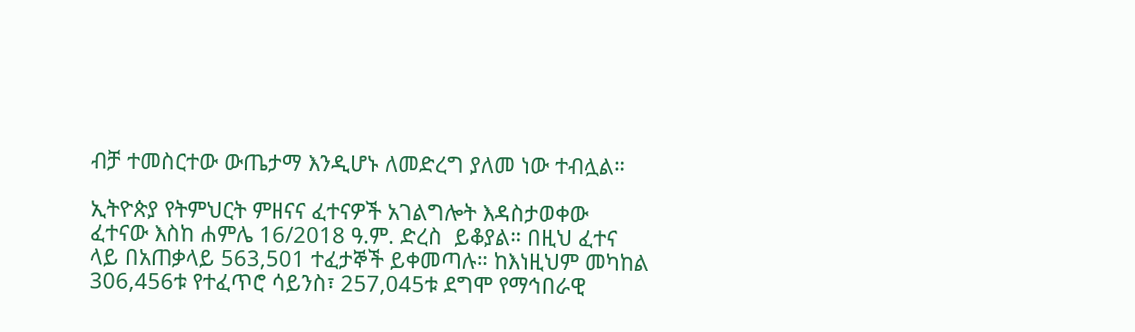ብቻ ተመስርተው ውጤታማ እንዲሆኑ ለመድረግ ያለመ ነው ተብሏል።

ኢትዮጵያ የትምህርት ምዘናና ፈተናዎች አገልግሎት እዳስታወቀው ፈተናው እስከ ሐምሌ 16/2018 ዓ.ም. ድረስ  ይቆያል። በዚህ ፈተና ላይ በአጠቃላይ 563,501 ተፈታኞች ይቀመጣሉ። ከእነዚህም መካከል 306,456ቱ የተፈጥሮ ሳይንስ፣ 257,045ቱ ደግሞ የማኅበራዊ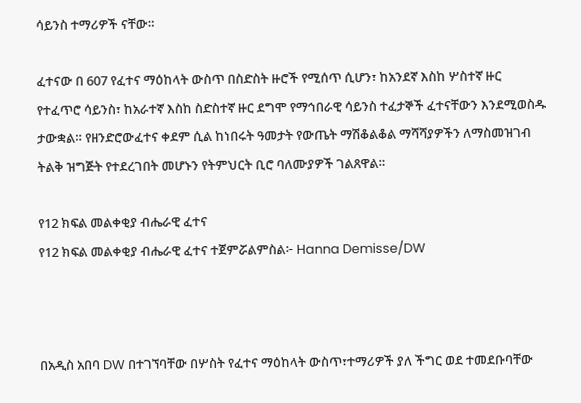ሳይንስ ተማሪዎች ናቸው።

ፈተናው በ 607 የፈተና ማዕከላት ውስጥ በስድስት ዙሮች የሚሰጥ ሲሆን፣ ከአንደኛ እስከ ሦስተኛ ዙር የተፈጥሮ ሳይንስ፣ ከአራተኛ እስከ ስድስተኛ ዙር ደግሞ የማኅበራዊ ሳይንስ ተፈታኞች ፈተናቸውን እንደሚወስዱ ታውቋል። የዘንድሮውፈተና ቀደም ሲል ከነበሩት ዓመታት የውጤት ማሽቆልቆል ማሻሻያዎችን ለማስመዝገብ ትልቅ ዝግጅት የተደረገበት መሆኑን የትምህርት ቢሮ ባለሙያዎች ገልጸዋል።

የ12 ክፍል መልቀቂያ ብሔራዊ ፈተና
የ12 ክፍል መልቀቂያ ብሔራዊ ፈተና ተጀምሯልምስል፦ Hanna Demisse/DW



በአዲስ አበባ DW በተገኘባቸው በሦስት የፈተና ማዕከላት ውስጥ፣ተማሪዎች ያለ ችግር ወደ ተመደቡባቸው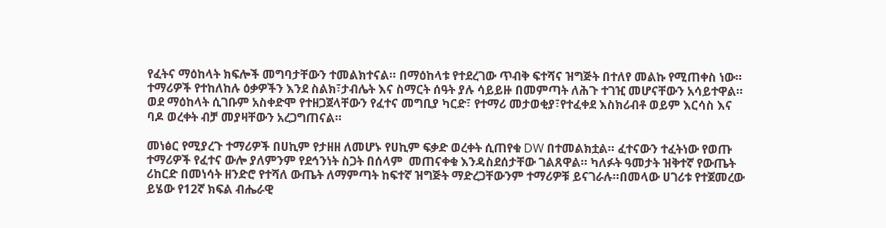የፈትና ማዕከላት ክፍሎች መግባታቸውን ተመልክተናል። በማዕከላቱ የተደረገው ጥብቅ ፍተሻና ዝግጅት በተለየ መልኩ የሚጠቀስ ነው። ተማሪዎች የተከለከሉ ዕቃዎችን እንደ ስልክ፣ታብሌት እና ስማርት ሰዓት ያሉ ሳይይዙ በመምጣት ለሕጉ ተገዢ መሆናቸውን አሳይተዋል። ወደ ማዕከላት ሲገቡም አስቀድሞ የተዘጋጀላቸውን የፈተና መግቢያ ካርድ፣ የተማሪ መታወቂያ፣የተፈቀደ እስክሪብቶ ወይም እርሳስ እና ባዶ ወረቀት ብቻ መያዛቸውን አረጋግጠናል።

መነፅር የሚያረጉ ተማሪዎች በሀኪም የታዘዘ ለመሆኑ የሀኪም ፍቃድ ወረቀት ሲጠየቁ DW በተመልክቷል። ፈተናውን ተፈትነው የወጡ ተማሪዎች የፈተና ውሎ ያለምንም የደኅንነት ስጋት በሰላም  መጠናቀቁ እንዳስደሰታቸው ገልጸዋል። ካለፉት ዓመታት ዝቅተኛ የውጤት ሪከርድ በመነሳት ዘንድሮ የተሻለ ውጤት ለማምጣት ከፍተኛ ዝግጅት ማድረጋቸውንም ተማሪዎቹ ይናገራሉ።በመላው ሀገሪቱ የተጀመረው ይሄው የ12ኛ ክፍል ብሔራዊ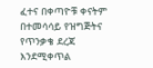ፈተና በቀጣዮቹ ቀናትም በተመሳሳይ የዝግጅትና የጥንቃቄ ደረጃ እንደሚቀጥል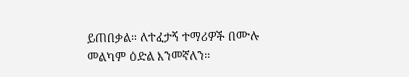ይጠበቃል። ለተፈታኝ ተማሪዎች በሙሉ መልካም ዕድል እንመኛለን።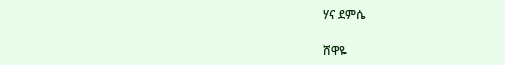ሃና ደምሴ

ሸዋዬ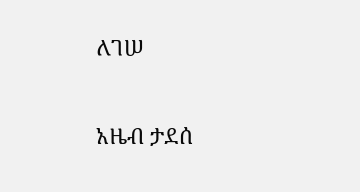ለገሠ

አዜብ ታደሰ